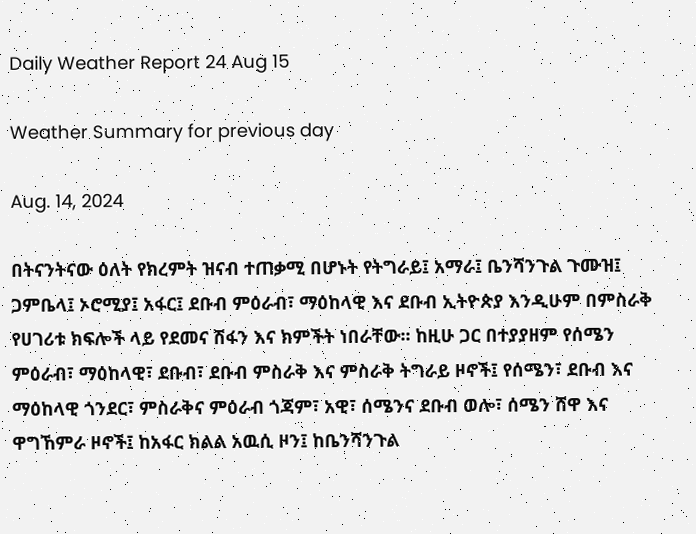Daily Weather Report 24 Aug 15

Weather Summary for previous day

Aug. 14, 2024

በትናንትናው ዕለት የክረምት ዝናብ ተጠቃሚ በሆኑት የትግራይ፤ አማራ፤ ቤንሻንጉል ጉሙዝ፤ ጋምቤላ፤ ኦሮሚያ፤ አፋር፤ ደቡብ ምዕራብ፣ ማዕከላዊ እና ደቡብ ኢትዮጵያ እንዲሁም በምስራቅ የሀገሪቱ ክፍሎች ላይ የደመና ሽፋን እና ክምችት ነበራቸው፡፡ ከዚሁ ጋር በተያያዘም የሰሜን ምዕራብ፣ ማዕከላዊ፣ ደቡብ፣ ደቡብ ምስራቅ እና ምስራቅ ትግራይ ዞኖች፤ የሰሜን፣ ደቡብ እና ማዕከላዊ ጎንደር፣ ምስራቅና ምዕራብ ጎጃም፣ አዊ፣ ሰሜንና ደቡብ ወሎ፣ ሰሜን ሸዋ እና ዋግኸምራ ዞኖች፤ ከአፋር ክልል አዉሲ ዞን፤ ከቤንሻንጉል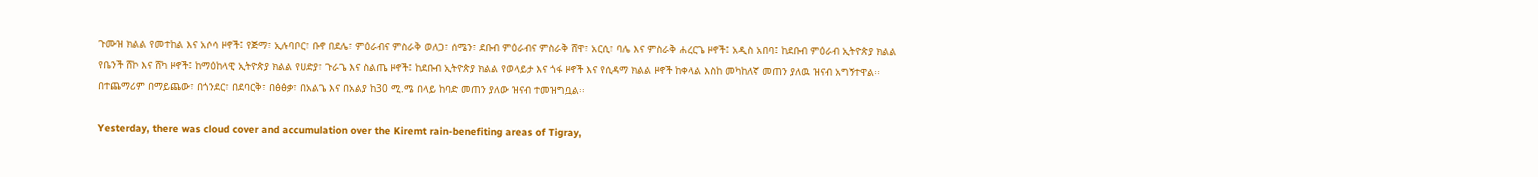ጉሙዝ ክልል የመተከል እና አሶሳ ዞኖች፤ የጅማ፣ ኢሉባቦር፣ ቡኖ በደሌ፣ ምዕራብና ምስራቅ ወለጋ፣ ሰሜን፣ ደቡብ ምዕራብና ምስራቅ ሸዋ፣ አርሲ፣ ባሌ እና ምስራቅ ሐረርጌ ዞኖች፤ አዲስ አበባ፤ ከደቡብ ምዕራብ ኢትዮጵያ ክልል የቤንች ሸኮ እና ሸካ ዞኖች፤ ከማዕከላዊ ኢትዮጵያ ክልል የሀድያ፣ ጉራጌ እና ስልጤ ዞኖች፤ ከደቡብ ኢትዮጵያ ክልል የወላይታ እና ጎፋ ዞኖች እና የሲዳማ ክልል ዞኖች ከቀላል እስከ መካከለኛ መጠን ያለዉ ዝናብ አግኝተዋል፡፡ በተጨማሪም በማይጨው፣ በጎንደር፣ በደባርቅ፣ በፅፅቃ፣ በአልጌ እና በአልያ ከ30 ሚ.ሜ በላይ ከባድ መጠን ያለው ዝናብ ተመዝግቧል፡፡

Yesterday, there was cloud cover and accumulation over the Kiremt rain-benefiting areas of Tigray,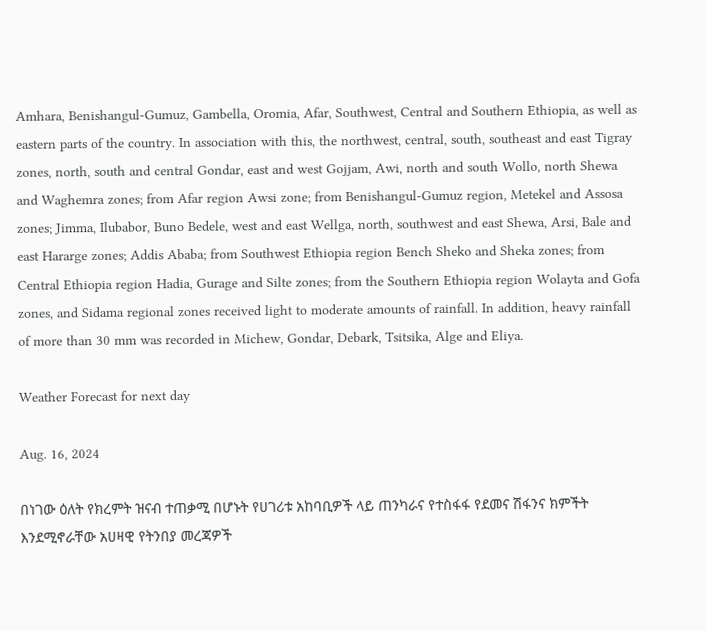Amhara, Benishangul-Gumuz, Gambella, Oromia, Afar, Southwest, Central and Southern Ethiopia, as well as eastern parts of the country. In association with this, the northwest, central, south, southeast and east Tigray zones, north, south and central Gondar, east and west Gojjam, Awi, north and south Wollo, north Shewa and Waghemra zones; from Afar region Awsi zone; from Benishangul-Gumuz region, Metekel and Assosa zones; Jimma, Ilubabor, Buno Bedele, west and east Wellga, north, southwest and east Shewa, Arsi, Bale and east Hararge zones; Addis Ababa; from Southwest Ethiopia region Bench Sheko and Sheka zones; from Central Ethiopia region Hadia, Gurage and Silte zones; from the Southern Ethiopia region Wolayta and Gofa zones, and Sidama regional zones received light to moderate amounts of rainfall. In addition, heavy rainfall of more than 30 mm was recorded in Michew, Gondar, Debark, Tsitsika, Alge and Eliya.

Weather Forecast for next day

Aug. 16, 2024

በነገው ዕለት የክረምት ዝናብ ተጠቃሚ በሆኑት የሀገሪቱ አከባቢዎች ላይ ጠንካራና የተስፋፋ የደመና ሽፋንና ክምችት እንደሚኖራቸው አሀዛዊ የትንበያ መረጃዎች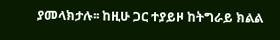ያመላክታሉ፡፡ ከዚሁ ጋር ተያይዞ ከትግራይ ክልል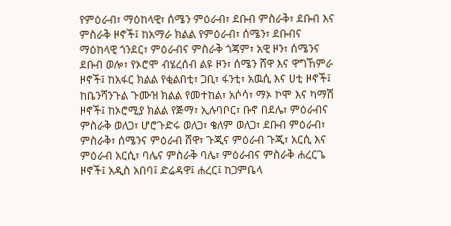የምዕራብ፣ ማዕከላዊ፣ ሰሜን ምዕራብ፣ ደቡብ ምስራቅ፣ ደቡብ እና ምስራቅ ዞኖች፤ ከአማራ ክልል የምዕራብ፣ ሰሜን፣ ደቡብና ማዕከላዊ ጎንደር፣ ምዕራብና ምስራቅ ጎጃም፣ አዊ ዞን፣ ሰሜንና ደቡብ ወሎ፣ የኦሮሞ ብሄረሰብ ልዩ ዞን፣ ሰሜን ሸዋ እና ዋግኸምራ ዞኖች፤ ከአፋር ክልል የቂልበቲ፣ ጋቢ፣ ፋንቲ፣ አዉሲ እና ሀቲ ዞኖች፤ ከቤንሻንጉል ጉሙዝ ክልል የመተከል፣ አሶሳ፣ ማኦ ኮሞ እና ካማሽ ዞኖች፤ ከኦሮሚያ ክልል የጅማ፣ ኢሉባቦር፣ ቡኖ በደሌ፣ ምዕራብና ምስራቅ ወለጋ፣ ሆሮጉድሩ ወለጋ፣ ቄለም ወለጋ፣ ደቡብ ምዕራብ፣ ምስራቅ፣ ሰሜንና ምዕራብ ሸዋ፣ ጉጂና ምዕራብ ጉጂ፣ አርሲ እና ምዕራብ አርሲ፣ ባሌና ምስራቅ ባሌ፣ ምዕራብና ምስራቅ ሐረርጌ ዞኖች፤ አዲስ አበባ፤ ድሬዳዋ፤ ሐረር፤ ከጋምቤላ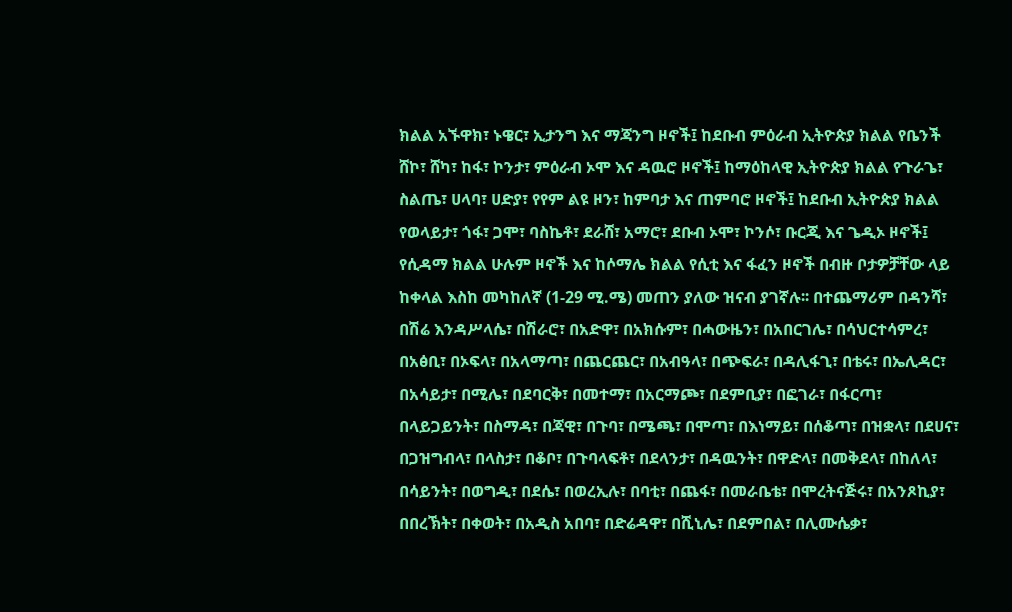ክልል አኙዋክ፣ ኑዌር፣ ኢታንግ እና ማጃንግ ዞኖች፤ ከደቡብ ምዕራብ ኢትዮጵያ ክልል የቤንች ሸኮ፣ ሸካ፣ ከፋ፣ ኮንታ፣ ምዕራብ ኦሞ እና ዳዉሮ ዞኖች፤ ከማዕከላዊ ኢትዮጵያ ክልል የጉራጌ፣ ስልጤ፣ ሀላባ፣ ሀድያ፣ የየም ልዩ ዞን፣ ከምባታ እና ጠምባሮ ዞኖች፤ ከደቡብ ኢትዮጵያ ክልል የወላይታ፣ ጎፋ፣ ጋሞ፣ ባስኬቶ፣ ደራሸ፣ አማሮ፣ ደቡብ ኦሞ፣ ኮንሶ፣ ቡርጂ እና ጌዲኦ ዞኖች፤ የሲዳማ ክልል ሁሉም ዞኖች እና ከሶማሌ ክልል የሲቲ እና ፋፈን ዞኖች በብዙ ቦታዎቻቸው ላይ ከቀላል እስከ መካከለኛ (1-29 ሚ.ሜ) መጠን ያለው ዝናብ ያገኛሉ፡፡ በተጨማሪም በዳንሻ፣ በሽሬ እንዳሥላሴ፣ በሽራሮ፣ በአድዋ፣ በአክሱም፣ በሓውዜን፣ በአበርገሌ፣ በሳህርተሳምረ፣ በአፅቢ፣ በኦፍላ፣ በአላማጣ፣ በጨርጨር፣ በአብዓላ፣ በጭፍራ፣ በዳሊፋጊ፣ በቴሩ፣ በኤሊዳር፣ በአሳይታ፣ በሚሌ፣ በደባርቅ፣ በመተማ፣ በአርማጮ፣ በደምቢያ፣ በፎገራ፣ በፋርጣ፣ በላይጋይንት፣ በስማዳ፣ በጃዊ፣ በጉባ፣ በሜጫ፣ በሞጣ፣ በእነማይ፣ በሰቆጣ፣ በዝቋላ፣ በደሀና፣ በጋዝግብላ፣ በላስታ፣ በቆቦ፣ በጉባላፍቶ፣ በደላንታ፣ በዳዉንት፣ በዋድላ፣ በመቅደላ፣ በከለላ፣ በሳይንት፣ በወግዲ፣ በደሴ፣ በወረኢሉ፣ በባቲ፣ በጨፋ፣ በመራቤቴ፣ በሞረትናጅሩ፣ በአንጾኪያ፣ በበረኽት፣ በቀወት፣ በአዲስ አበባ፣ በድሬዳዋ፣ በሺኒሌ፣ በደምበል፣ በሊሙሴቃ፣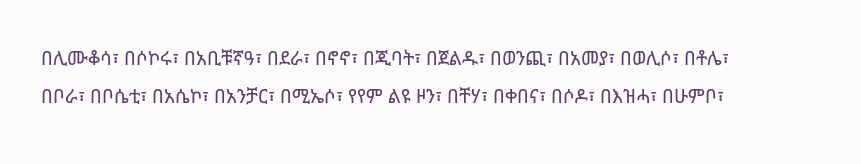በሊሙቆሳ፣ በሶኮሩ፣ በአቢቹኛዓ፣ በደራ፣ በኖኖ፣ በጂባት፣ በጀልዱ፣ በወንጪ፣ በአመያ፣ በወሊሶ፣ በቶሌ፣ በቦራ፣ በቦሴቲ፣ በአሴኮ፣ በአንቻር፣ በሚኤሶ፣ የየም ልዩ ዞን፣ በቸሃ፣ በቀበና፣ በሶዶ፣ በእዝሓ፣ በሁምቦ፣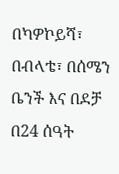በካዎኮይሻ፣ በብላቴ፣ በሰሜን ቤንች እና በደቻ በ24 ሰዓት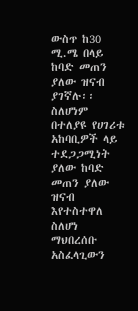ውስጥ ከ30 ሚ.ሜ በላይ ከባድ መጠን ያለው ዝናብ ያገኛሉ፡፡ ስለሆነም በተለያዩ የሀገሪቱ አከባቢዎች ላይ ተደጋጋሚነት ያለው ከባድ መጠን ያለው ዝናብ እየተስተዋለ ስለሆነ ማህበረሰቡ አስፈላጊውን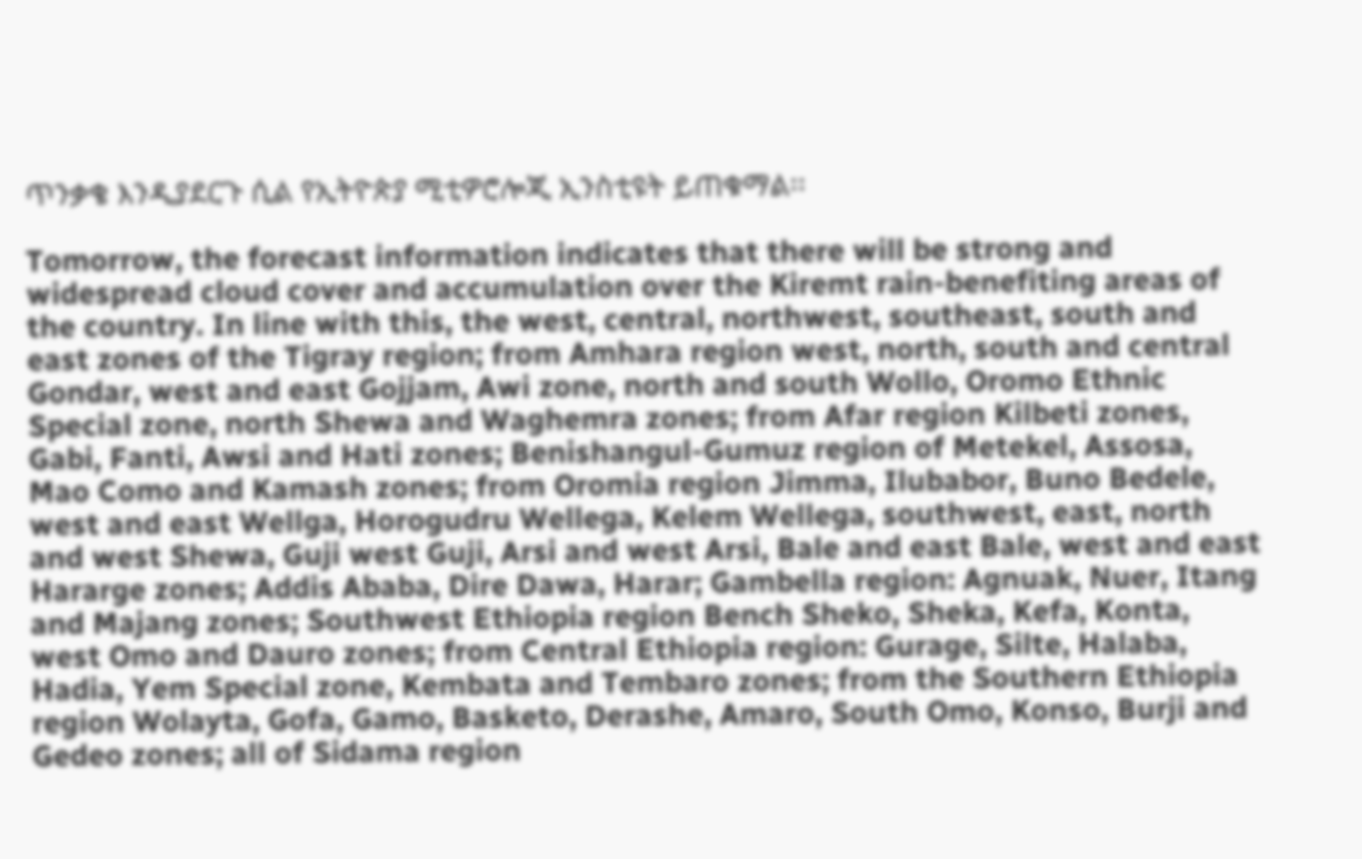ጥንቃቄ እንዲያደርጉ ሲል የኢትዮጵያ ሚቲዎሮሎጂ ኢንስቲዩት ይጠቁማል፡፡

Tomorrow, the forecast information indicates that there will be strong and widespread cloud cover and accumulation over the Kiremt rain-benefiting areas of the country. In line with this, the west, central, northwest, southeast, south and east zones of the Tigray region; from Amhara region west, north, south and central Gondar, west and east Gojjam, Awi zone, north and south Wollo, Oromo Ethnic Special zone, north Shewa and Waghemra zones; from Afar region Kilbeti zones, Gabi, Fanti, Awsi and Hati zones; Benishangul-Gumuz region of Metekel, Assosa, Mao Como and Kamash zones; from Oromia region Jimma, Ilubabor, Buno Bedele, west and east Wellga, Horogudru Wellega, Kelem Wellega, southwest, east, north and west Shewa, Guji west Guji, Arsi and west Arsi, Bale and east Bale, west and east Hararge zones; Addis Ababa, Dire Dawa, Harar; Gambella region: Agnuak, Nuer, Itang and Majang zones; Southwest Ethiopia region Bench Sheko, Sheka, Kefa, Konta, west Omo and Dauro zones; from Central Ethiopia region: Gurage, Silte, Halaba, Hadia, Yem Special zone, Kembata and Tembaro zones; from the Southern Ethiopia region Wolayta, Gofa, Gamo, Basketo, Derashe, Amaro, South Omo, Konso, Burji and Gedeo zones; all of Sidama region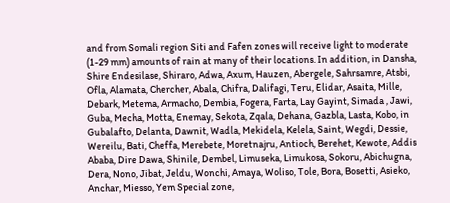and from Somali region Siti and Fafen zones will receive light to moderate (1-29 mm) amounts of rain at many of their locations. In addition, in Dansha, Shire Endesilase, Shiraro, Adwa, Axum, Hauzen, Abergele, Sahrsamre, Atsbi, Ofla, Alamata, Chercher, Abala, Chifra, Dalifagi, Teru, Elidar, Asaita, Mille, Debark, Metema, Armacho, Dembia, Fogera, Farta, Lay Gayint, Simada , Jawi, Guba, Mecha, Motta, Enemay, Sekota, Zqala, Dehana, Gazbla, Lasta, Kobo, in Gubalafto, Delanta, Dawnit, Wadla, Mekidela, Kelela, Saint, Wegdi, Dessie, Wereilu, Bati, Cheffa, Merebete, Moretnajru, Antioch, Berehet, Kewote, Addis Ababa, Dire Dawa, Shinile, Dembel, Limuseka, Limukosa, Sokoru, Abichugna, Dera, Nono, Jibat, Jeldu, Wonchi, Amaya, Woliso, Tole, Bora, Bosetti, Asieko, Anchar, Miesso, Yem Special zone,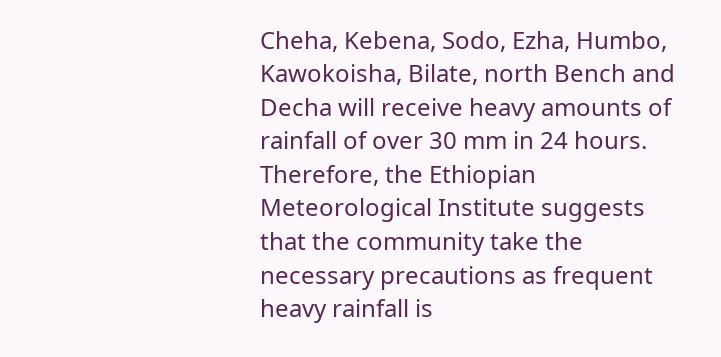Cheha, Kebena, Sodo, Ezha, Humbo, Kawokoisha, Bilate, north Bench and Decha will receive heavy amounts of rainfall of over 30 mm in 24 hours. Therefore, the Ethiopian Meteorological Institute suggests that the community take the necessary precautions as frequent heavy rainfall is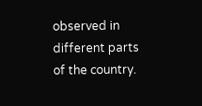observed in different parts of the country.